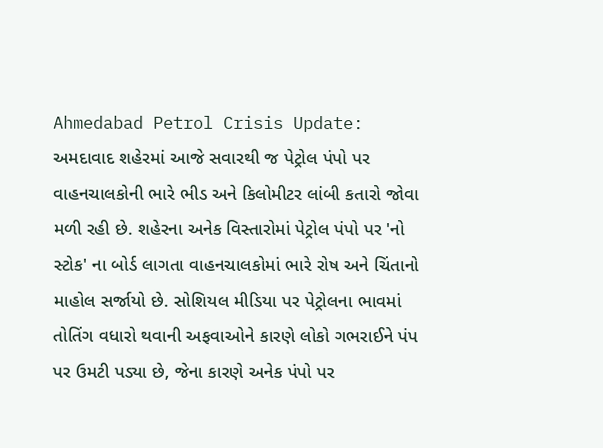Ahmedabad Petrol Crisis Update: અમદાવાદ શહેરમાં આજે સવારથી જ પેટ્રોલ પંપો પર વાહનચાલકોની ભારે ભીડ અને કિલોમીટર લાંબી કતારો જોવા મળી રહી છે. શહેરના અનેક વિસ્તારોમાં પેટ્રોલ પંપો પર 'નો સ્ટોક' ના બોર્ડ લાગતા વાહનચાલકોમાં ભારે રોષ અને ચિંતાનો માહોલ સર્જાયો છે. સોશિયલ મીડિયા પર પેટ્રોલના ભાવમાં તોતિંગ વધારો થવાની અફવાઓને કારણે લોકો ગભરાઈને પંપ પર ઉમટી પડ્યા છે, જેના કારણે અનેક પંપો પર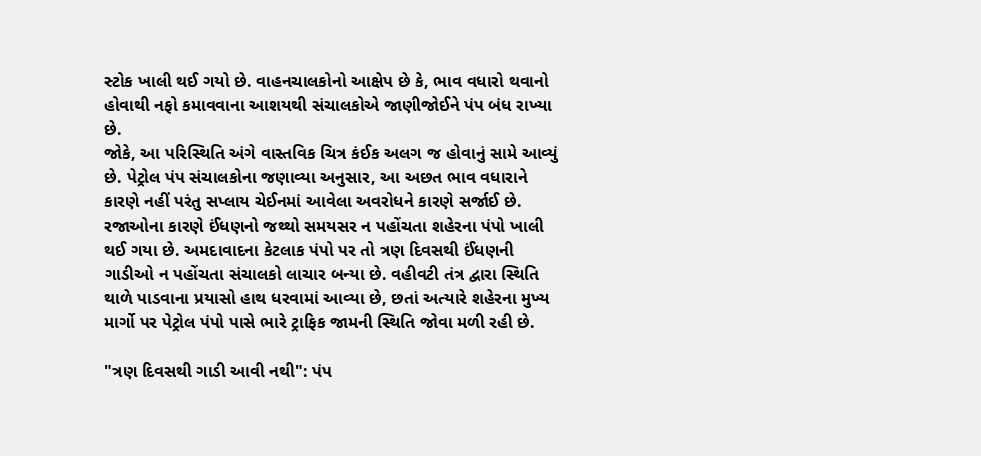સ્ટોક ખાલી થઈ ગયો છે. વાહનચાલકોનો આક્ષેપ છે કે, ભાવ વધારો થવાનો હોવાથી નફો કમાવવાના આશયથી સંચાલકોએ જાણીજોઈને પંપ બંધ રાખ્યા છે.
જોકે, આ પરિસ્થિતિ અંગે વાસ્તવિક ચિત્ર કંઈક અલગ જ હોવાનું સામે આવ્યું છે. પેટ્રોલ પંપ સંચાલકોના જણાવ્યા અનુસાર, આ અછત ભાવ વધારાને કારણે નહીં પરંતુ સપ્લાય ચેઈનમાં આવેલા અવરોધને કારણે સર્જાઈ છે. રજાઓના કારણે ઈંધણનો જથ્થો સમયસર ન પહોંચતા શહેરના પંપો ખાલી થઈ ગયા છે. અમદાવાદના કેટલાક પંપો પર તો ત્રણ દિવસથી ઈંધણની ગાડીઓ ન પહોંચતા સંચાલકો લાચાર બન્યા છે. વહીવટી તંત્ર દ્વારા સ્થિતિ થાળે પાડવાના પ્રયાસો હાથ ધરવામાં આવ્યા છે, છતાં અત્યારે શહેરના મુખ્ય માર્ગો પર પેટ્રોલ પંપો પાસે ભારે ટ્રાફિક જામની સ્થિતિ જોવા મળી રહી છે.

"ત્રણ દિવસથી ગાડી આવી નથી": પંપ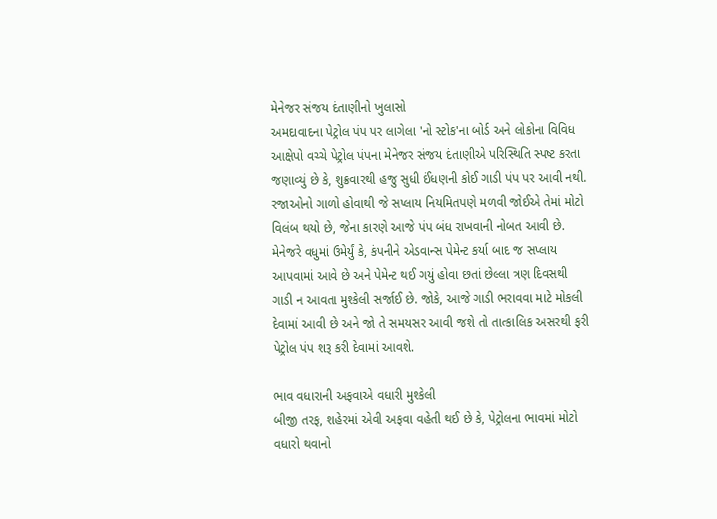મેનેજર સંજય દંતાણીનો ખુલાસો
અમદાવાદના પેટ્રોલ પંપ પર લાગેલા 'નો સ્ટોક'ના બોર્ડ અને લોકોના વિવિધ આક્ષેપો વચ્ચે પેટ્રોલ પંપના મેનેજર સંજય દંતાણીએ પરિસ્થિતિ સ્પષ્ટ કરતા જણાવ્યું છે કે, શુક્રવારથી હજુ સુધી ઈંધણની કોઈ ગાડી પંપ પર આવી નથી. રજાઓનો ગાળો હોવાથી જે સપ્લાય નિયમિતપણે મળવી જોઈએ તેમાં મોટો વિલંબ થયો છે, જેના કારણે આજે પંપ બંધ રાખવાની નોબત આવી છે. મેનેજરે વધુમાં ઉમેર્યું કે, કંપનીને એડવાન્સ પેમેન્ટ કર્યા બાદ જ સપ્લાય આપવામાં આવે છે અને પેમેન્ટ થઈ ગયું હોવા છતાં છેલ્લા ત્રણ દિવસથી ગાડી ન આવતા મુશ્કેલી સર્જાઈ છે. જોકે, આજે ગાડી ભરાવવા માટે મોકલી દેવામાં આવી છે અને જો તે સમયસર આવી જશે તો તાત્કાલિક અસરથી ફરી પેટ્રોલ પંપ શરૂ કરી દેવામાં આવશે.

ભાવ વધારાની અફવાએ વધારી મુશ્કેલી
બીજી તરફ, શહેરમાં એવી અફવા વહેતી થઈ છે કે, પેટ્રોલના ભાવમાં મોટો વધારો થવાનો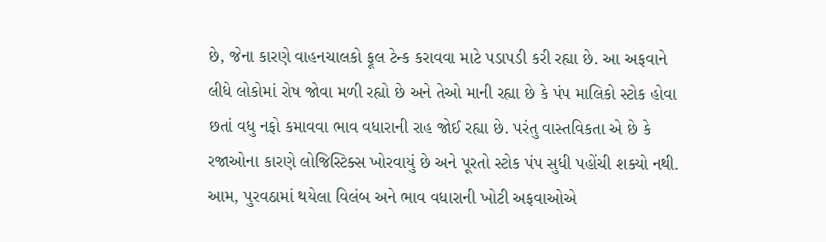છે, જેના કારણે વાહનચાલકો ફૂલ ટેન્ક કરાવવા માટે પડાપડી કરી રહ્યા છે. આ અફવાને લીધે લોકોમાં રોષ જોવા મળી રહ્યો છે અને તેઓ માની રહ્યા છે કે પંપ માલિકો સ્ટોક હોવા છતાં વધુ નફો કમાવવા ભાવ વધારાની રાહ જોઈ રહ્યા છે. પરંતુ વાસ્તવિકતા એ છે કે રજાઓના કારણે લોજિસ્ટિક્સ ખોરવાયું છે અને પૂરતો સ્ટોક પંપ સુધી પહોંચી શક્યો નથી. આમ, પુરવઠામાં થયેલા વિલંબ અને ભાવ વધારાની ખોટી અફવાઓએ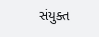સંયુક્ત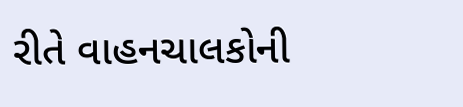રીતે વાહનચાલકોની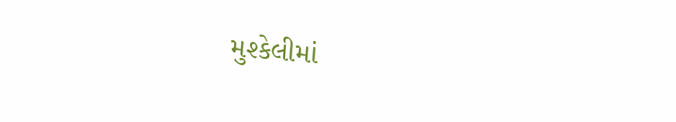મુશ્કેલીમાં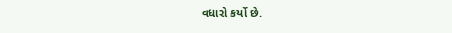વધારો કર્યો છે.